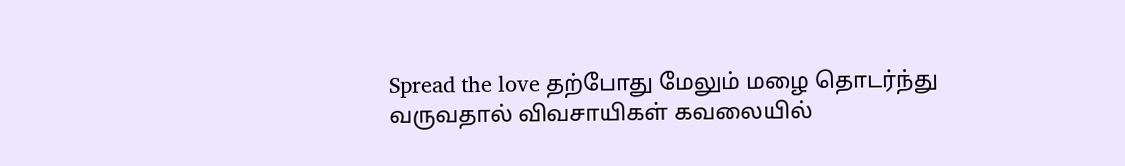Spread the love தற்போது மேலும் மழை தொடர்ந்து வருவதால் விவசாயிகள் கவலையில்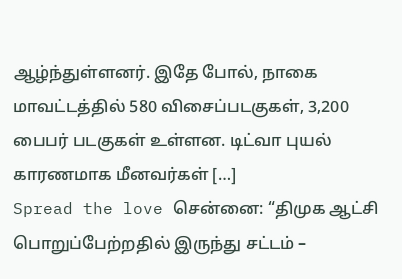ஆழ்ந்துள்ளனர். இதே போல், நாகை மாவட்டத்தில் 580 விசைப்படகுகள், 3,200 பைபர் படகுகள் உள்ளன. டிட்வா புயல் காரணமாக மீனவர்கள் […]
Spread the love சென்னை: “திமுக ஆட்சி பொறுப்பேற்றதில் இருந்து சட்டம் –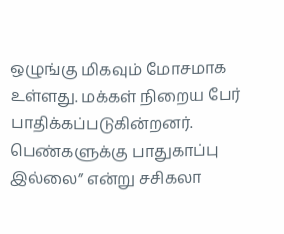ஒழுங்கு மிகவும் மோசமாக உள்ளது. மக்கள் நிறைய பேர் பாதிக்கப்படுகின்றனர். பெண்களுக்கு பாதுகாப்பு இல்லை” என்று சசிகலா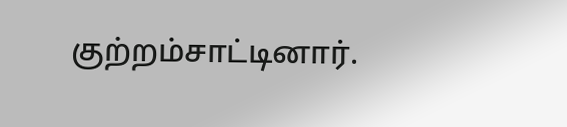குற்றம்சாட்டினார்.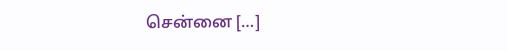சென்னை […]